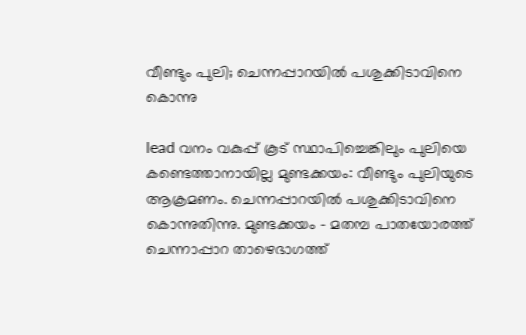വീണ്ടും പുലി; ചെന്നപ്പാറയിൽ പശുക്കിടാവിനെ കൊന്നു

lead വനം വകുപ്പ് കൂട് സ്ഥാപിച്ചെങ്കിലും പുലിയെ കണ്ടെത്താനായില്ല മുണ്ടക്കയം: വീണ്ടും പുലിയുടെ ആക്രമണം. ചെന്നപ്പാറയിൽ പശുക്കിടാവിനെ കൊന്നുതിന്നു. മുണ്ടക്കയം - മതമ്പ പാതയോരത്ത് ചെന്നാപ്പാറ താഴെഭാഗത്ത്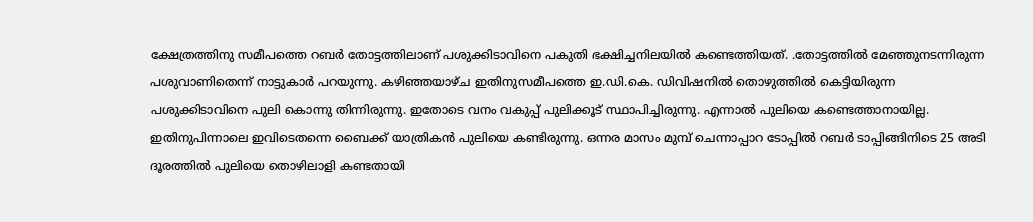ക്ഷേത്രത്തിനു സമീപത്തെ റബർ തോട്ടത്തിലാണ് പശുക്കിടാവിനെ പകുതി ഭക്ഷിച്ചനിലയിൽ കണ്ടെത്തിയത്. .തോട്ടത്തിൽ മേഞ്ഞുനടന്നിരുന്ന പശുവാണിതെന്ന് നാട്ടുകാർ പറയുന്നു. കഴിഞ്ഞയാഴ്ച ഇതിനുസമീപത്തെ ഇ.ഡി.കെ. ഡിവിഷനിൽ തൊഴുത്തിൽ കെട്ടിയിരുന്ന പശുക്കിടാവിനെ പുലി കൊന്നു തിന്നിരുന്നു. ഇതോടെ വനം വകുപ്പ് പുലിക്കൂട് സ്ഥാപിച്ചിരുന്നു. എന്നാൽ പുലിയെ കണ്ടെത്താനായില്ല. ഇതിനുപിന്നാലെ ഇവിടെതന്നെ ബൈക്ക് യാത്രികൻ പുലിയെ കണ്ടിരുന്നു. ഒന്നര മാസം മുമ്പ് ചെന്നാപ്പാറ ടോപ്പിൽ റബർ ടാപ്പിങ്ങിനിടെ 25 അടി ദൂരത്തിൽ പുലിയെ തൊഴിലാളി കണ്ടതായി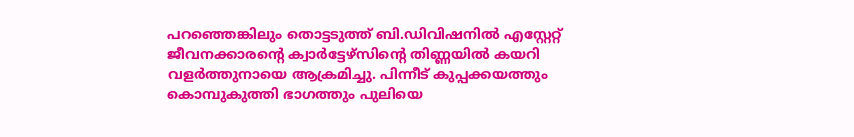പറഞ്ഞെങ്കിലും തൊട്ടടുത്ത് ബി.ഡിവിഷനിൽ എസ്റ്റേറ്റ് ജീവനക്കാരന്‍റെ ക്വാർട്ടേഴ്സിന്‍റെ തിണ്ണയിൽ കയറി വളർത്തുനായെ ആക്രമിച്ചു. പിന്നീട് കുപ്പക്കയത്തും കൊമ്പുകുത്തി ഭാഗത്തും പുലിയെ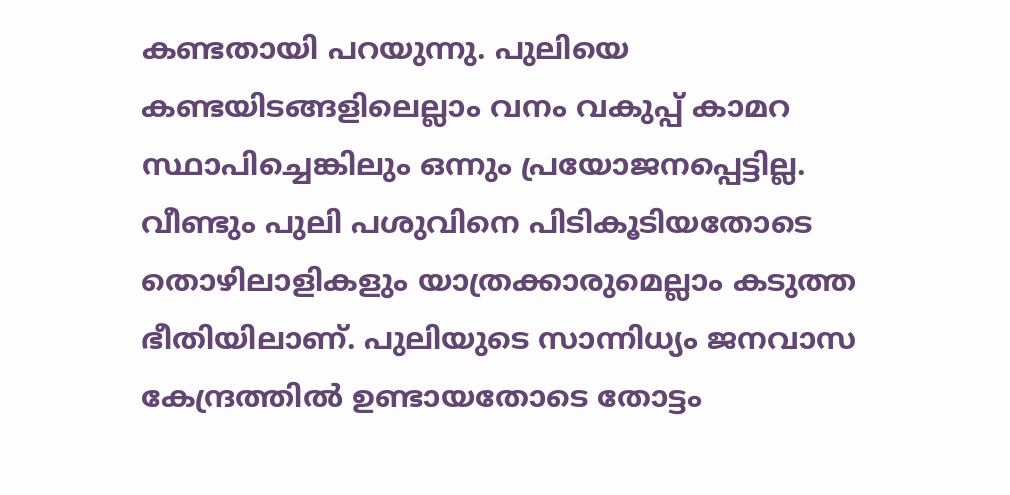കണ്ടതായി പറയുന്നു. പുലിയെ കണ്ടയിടങ്ങളിലെല്ലാം വനം വകുപ്പ് കാമറ സ്ഥാപിച്ചെങ്കിലും ഒന്നും പ്രയോജനപ്പെട്ടില്ല. വീണ്ടും പുലി പശുവിനെ പിടികൂടിയതോടെ തൊഴിലാളികളും യാത്രക്കാരുമെല്ലാം കടുത്ത ഭീതിയിലാണ്. പുലിയുടെ സാന്നിധ്യം ജനവാസ കേന്ദ്രത്തിൽ ഉണ്ടായതോടെ തോട്ടം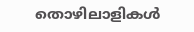തൊഴിലാളികൾ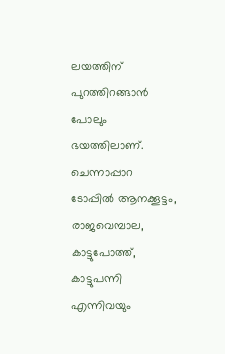ലയത്തിന് പുറത്തിറങ്ങാൻ പോലും ഭയത്തിലാണ്. ചെന്നാപ്പാറ ടോപ്പിൽ ആനക്കൂട്ടം, രാജവെമ്പാല, കാട്ടുപോത്ത്, കാട്ടുപന്നി എന്നിവയും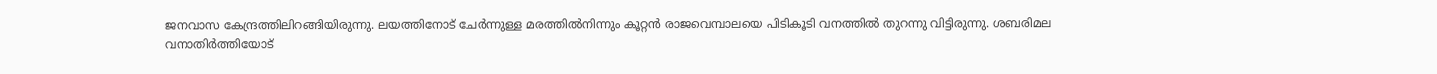ജനവാസ കേന്ദ്രത്തിലിറങ്ങിയിരുന്നു. ലയത്തിനോട് ചേർന്നുള്ള മരത്തിൽനിന്നും കൂറ്റൻ രാജവെമ്പാലയെ പിടികൂടി വനത്തിൽ തുറന്നു വിട്ടിരുന്നു. ശബരിമല വനാതിർത്തിയോട്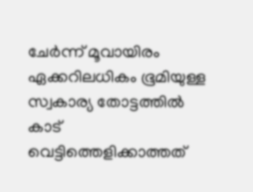ചേർന്ന് മൂവായിരം ഏക്കറിലധികം ഭൂമിയുള്ള സ്വകാര്യ തോട്ടത്തിൽ കാട് വെട്ടിത്തെളിക്കാത്തത്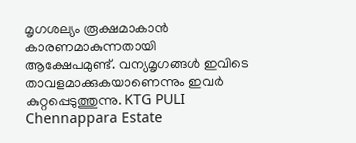മൃഗശല്യം രൂക്ഷമാകാൻ കാരണമാകുന്നതായി ആക്ഷേപമുണ്ട്. വന്യമൃഗങ്ങൾ ഇവിടെ താവളമാക്കുകയാണെന്നും ഇവർ കുറ്റപ്പെടുത്തുന്നു. KTG PULI Chennappara Estate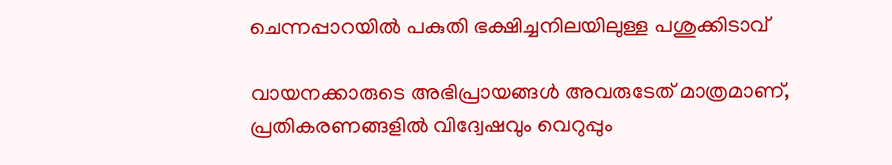ചെന്നപ്പാറയിൽ പകുതി ഭക്ഷിച്ചനിലയിലുള്ള പശുക്കിടാവ്

വായനക്കാരുടെ അഭിപ്രായങ്ങള്‍ അവരുടേത് മാത്രമാണ്, പ്രതികരണങ്ങളിൽ വിദ്വേഷവും വെറുപ്പും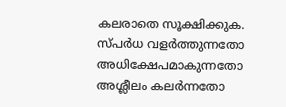കലരാതെ സൂക്ഷിക്കുക. സ്പർധ വളർത്തുന്നതോ അധിക്ഷേപമാകുന്നതോ അശ്ലീലം കലർന്നതോ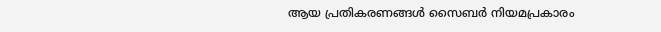ആയ പ്രതികരണങ്ങൾ സൈബർ നിയമപ്രകാരം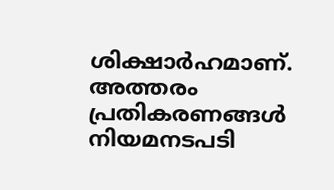ശിക്ഷാർഹമാണ്. അത്തരം പ്രതികരണങ്ങൾ നിയമനടപടി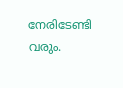നേരിടേണ്ടി വരും.